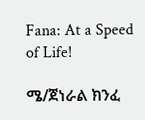Fana: At a Speed of Life!

ሜ/ጀነራል ክንፈ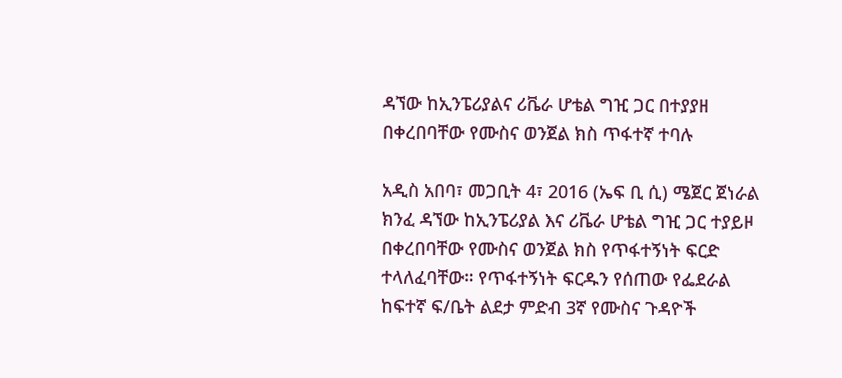ዳኘው ከኢንፔሪያልና ሪቬራ ሆቴል ግዢ ጋር በተያያዘ በቀረበባቸው የሙስና ወንጀል ክስ ጥፋተኛ ተባሉ

አዲስ አበባ፣ መጋቢት 4፣ 2016 (ኤፍ ቢ ሲ) ሜጀር ጀነራል ክንፈ ዳኘው ከኢንፔሪያል እና ሪቬራ ሆቴል ግዢ ጋር ተያይዞ በቀረበባቸው የሙስና ወንጀል ክስ የጥፋተኝነት ፍርድ ተላለፈባቸው። የጥፋተኝነት ፍርዱን የሰጠው የፌደራል ከፍተኛ ፍ/ቤት ልደታ ምድብ 3ኛ የሙስና ጉዳዮች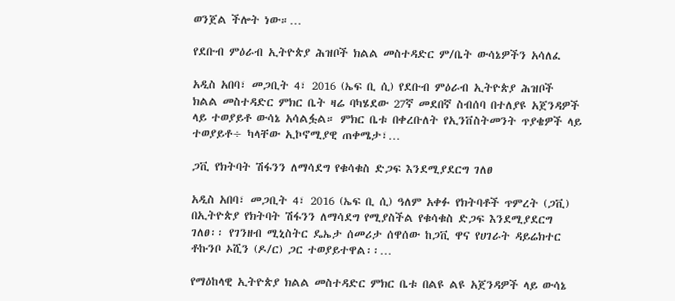ወንጀል ችሎት ነው።…

የደቡብ ምዕራብ ኢትዮጵያ ሕዝቦች ክልል መስተዳድር ም/ቤት ውሳኔዎችን አሳለፈ

አዲስ አበባ፣ መጋቢት 4፣ 2016 (ኤፍ ቢ ሲ) የደቡብ ምዕራብ ኢትዮጵያ ሕዝቦች ክልል መስተዳድር ምክር ቤት ዛሬ ባካሄደው 27ኛ መደበኛ ስብሰባ በተለያዩ አጀንዳዎች ላይ ተወያይቶ ውሳኔ አሳልፏል። ምክር ቤቱ በቀረቡለት የኢንቨስትመንት ጥያቄዎች ላይ ተወያይቶ÷ ካላቸው ኢኮኖሚያዊ ጠቀሜታ፣…

ጋቪ የክትባት ሽፋንን ለማሳደግ የቁሳቁስ ድጋፍ እንደሚያደርግ ገለፀ

አዲስ አበባ፣ መጋቢት 4፣ 2016 (ኤፍ ቢ ሲ) ዓለም አቀፉ የክትባቶች ጥምረት (ጋቪ) በኢትዮጵያ የክትባት ሽፋንን ለማሳደግ የሚያስችል የቁሳቁስ ድጋፍ እንደሚያደርግ ገለፀ፡፡ የገንዘብ ሚኒስትር ዴኤታ ሰመሪታ ሰዋሰው ከጋቪ ዋና የሀገራት ዳይሬክተር ቶኩንቦ ኦሺን (ዶ/ር) ጋር ተወያይተዋል፡፡…

የማዕከላዊ ኢትዮጵያ ክልል መስተዳድር ምክር ቤቱ በልዩ ልዩ አጀንዳዎች ላይ ውሳኔ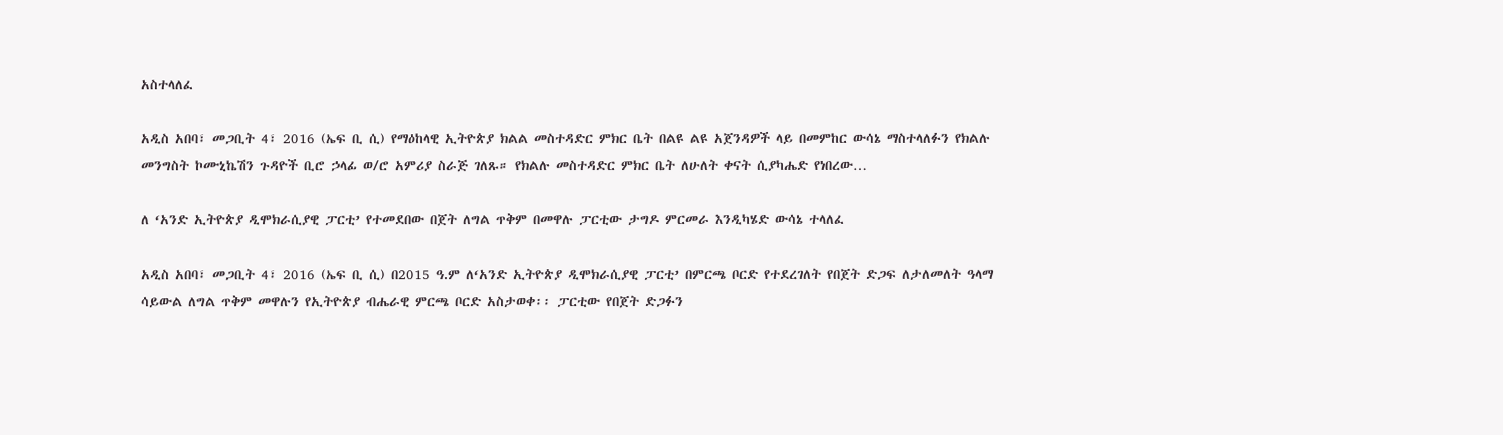አስተላለፈ

አዲስ አበባ፣ መጋቢት 4፣ 2016 (ኤፍ ቢ ሲ) የማዕከላዊ ኢትዮጵያ ክልል መስተዳድር ምክር ቤት በልዩ ልዩ አጀንዳዎች ላይ በመምከር ውሳኔ ማስተላለፉን የክልሉ መንግስት ኮሙኒኬሽን ጉዳዮች ቢሮ ኃላፊ ወ/ሮ አምሪያ ስራጅ ገለጹ። የክልሉ መስተዳድር ምክር ቤት ለሁለት ቀናት ሲያካሔድ የነበረው…

ለ ‘አንድ ኢትዮጵያ ዲሞክራሲያዊ ፓርቲ’ የተመደበው በጀት ለግል ጥቅም በመዋሉ ፓርቲው ታግዶ ምርመራ እንዲካሄድ ውሳኔ ተላለፈ

አዲስ አበባ፣ መጋቢት 4፣ 2016 (ኤፍ ቢ ሲ) በ2015 ዓ.ም ለ‘አንድ ኢትዮጵያ ዲሞክራሲያዊ ፓርቲ’ በምርጫ ቦርድ የተደረገለት የበጀት ድጋፍ ለታለመለት ዓላማ ሳይውል ለግል ጥቅም መዋሉን የኢትዮጵያ ብሔራዊ ምርጫ ቦርድ አስታወቀ፡፡ ፓርቲው የበጀት ድጋፉን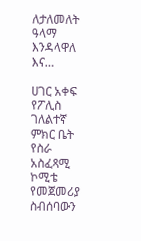ለታለመለት ዓላማ እንዳላዋለ እና…

ሀገር አቀፍ የፖሊስ ገለልተኛ ምክር ቤት የስራ አስፈጻሚ ኮሚቴ የመጀመሪያ ስብሰባውን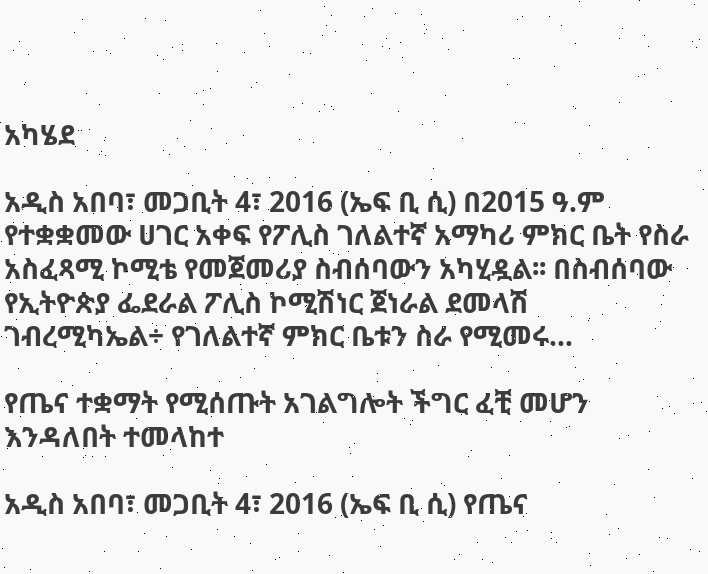አካሄደ

አዲስ አበባ፣ መጋቢት 4፣ 2016 (ኤፍ ቢ ሲ) በ2015 ዓ.ም የተቋቋመው ሀገር አቀፍ የፖሊስ ገለልተኛ አማካሪ ምክር ቤት የስራ አስፈጻሚ ኮሚቴ የመጀመሪያ ስብሰባውን አካሂዷል፡፡ በስብሰባው የኢትዮጵያ ፌደራል ፖሊስ ኮሚሽነር ጀነራል ደመላሽ ገብረሚካኤል÷ የገለልተኛ ምክር ቤቱን ስራ የሚመሩ…

የጤና ተቋማት የሚሰጡት አገልግሎት ችግር ፈቺ መሆን እንዳለበት ተመላከተ

አዲስ አበባ፣ መጋቢት 4፣ 2016 (ኤፍ ቢ ሲ) የጤና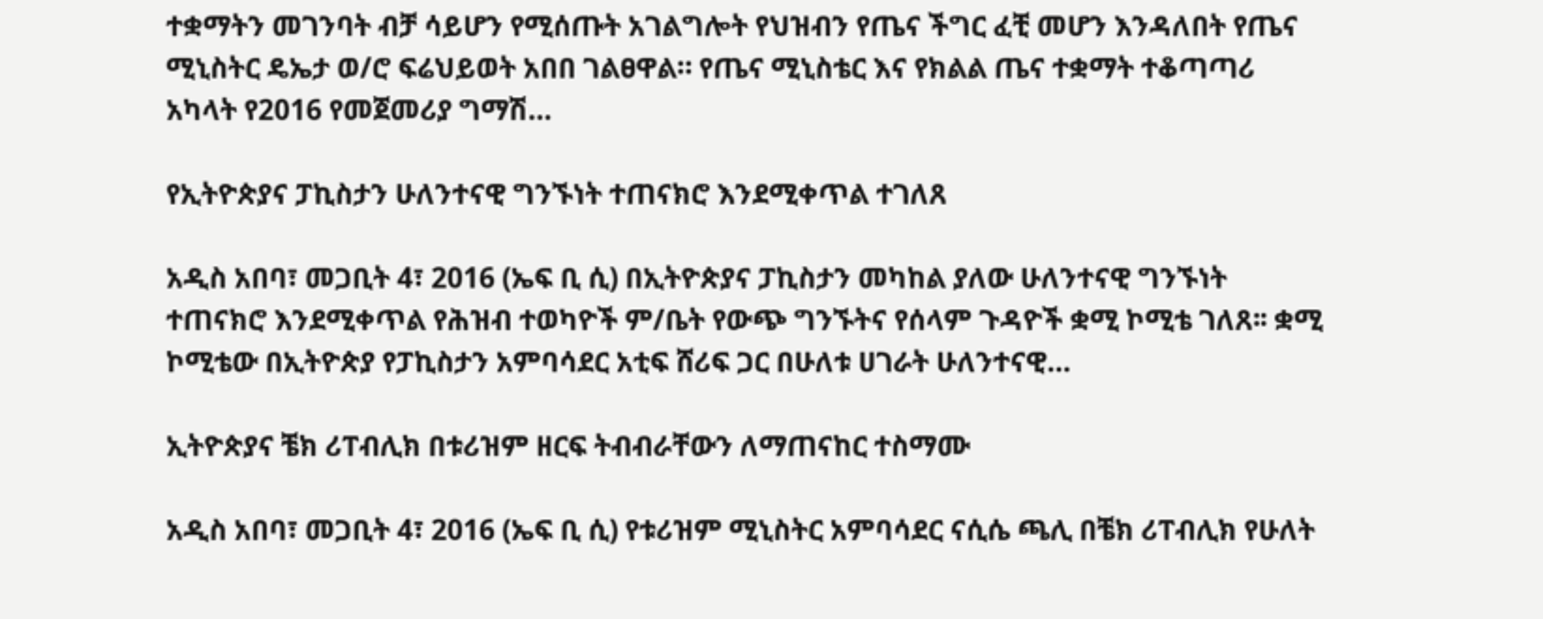ተቋማትን መገንባት ብቻ ሳይሆን የሚሰጡት አገልግሎት የህዝብን የጤና ችግር ፈቺ መሆን እንዳለበት የጤና ሚኒስትር ዴኤታ ወ/ሮ ፍሬህይወት አበበ ገልፀዋል። የጤና ሚኒስቴር እና የክልል ጤና ተቋማት ተቆጣጣሪ አካላት የ2016 የመጀመሪያ ግማሽ…

የኢትዮጵያና ፓኪስታን ሁለንተናዊ ግንኙነት ተጠናክሮ እንደሚቀጥል ተገለጸ

አዲስ አበባ፣ መጋቢት 4፣ 2016 (ኤፍ ቢ ሲ) በኢትዮጵያና ፓኪስታን መካከል ያለው ሁለንተናዊ ግንኙነት ተጠናክሮ እንደሚቀጥል የሕዝብ ተወካዮች ም/ቤት የውጭ ግንኙትና የሰላም ጉዳዮች ቋሚ ኮሚቴ ገለጸ፡፡ ቋሚ ኮሚቴው በኢትዮጵያ የፓኪስታን አምባሳደር አቲፍ ሸሪፍ ጋር በሁለቱ ሀገራት ሁለንተናዊ…

ኢትዮጵያና ቼክ ሪፐብሊክ በቱሪዝም ዘርፍ ትብብራቸውን ለማጠናከር ተስማሙ

አዲስ አበባ፣ መጋቢት 4፣ 2016 (ኤፍ ቢ ሲ) የቱሪዝም ሚኒስትር አምባሳደር ናሲሴ ጫሊ በቼክ ሪፐብሊክ የሁለት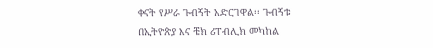ቀናት የሥራ ጉብኝት አድርገዋል፡፡ ጉብኝቱ በኢትዮጵያ እና ቼክ ሪፐብሊክ መካከል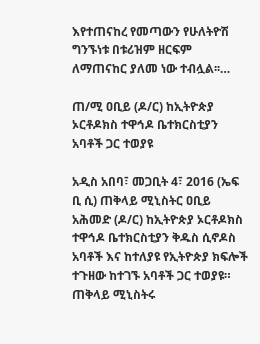እየተጠናከረ የመጣውን የሁለትዮሽ ግንኙነቱ በቱሪዝም ዘርፍም ለማጠናከር ያለመ ነው ተብሏል፡፡…

ጠ/ሚ ዐቢይ (ዶ/ር) ከኢትዮጵያ ኦርቶዶክስ ተዋኅዶ ቤተክርስቲያን አባቶች ጋር ተወያዩ

አዲስ አበባ፣ መጋቢት 4፣ 2016 (ኤፍ ቢ ሲ) ጠቅላይ ሚኒስትር ዐቢይ አሕመድ (ዶ/ር) ከኢትዮጵያ ኦርቶዶክስ ተዋኅዶ ቤተክርስቲያን ቅዱስ ሲኖዶስ አባቶች እና ከተለያዩ የኢትዮጵያ ክፍሎች ተጉዘው ከተገኙ አባቶች ጋር ተወያዩ። ጠቅላይ ሚኒስትሩ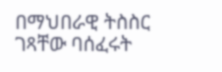በማህበራዊ ትስስር ገጻቸው ባሰፈሩት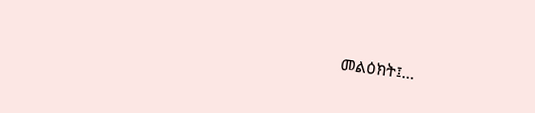መልዕክት፤…